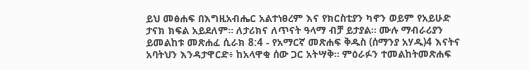ይህ መፅሐፍ በእግዚአብሔር አልተነፀረም እና የክርስቲያን ካኖን ወይም የአይሁድ ታናክ ክፍል አይደለም። ለታሪክና ለጥናት ዓላማ ብቻ ይታያል። ሙሉ ማብራሪያን ይመልከቱ መጽሐፈ ሲራክ 8:4 - የአማርኛ መጽሐፍ ቅዱስ (ሰማንያ አሃዱ)4 እናትና አባትህን እንዳታዋርድ፥ ከአላዋቂ ሰው ጋር አትሣቅ። ምዕራፉን ተመልከትመጽሐፍ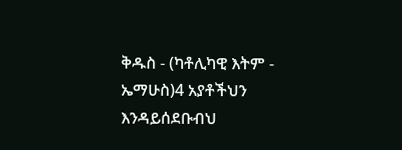ቅዱስ - (ካቶሊካዊ እትም - ኤማሁስ)4 አያቶችህን እንዳይሰደቡብህ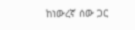ከነውረኛ ሰው ጋር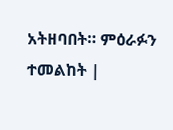አትዘባበት። ምዕራፉን ተመልከት |